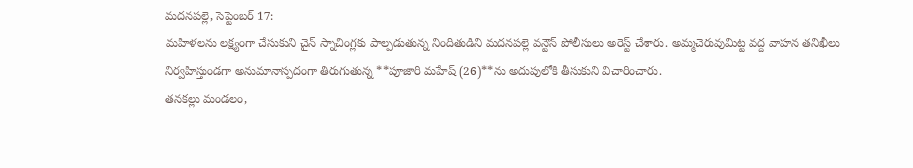మదనపల్లె, సెప్టెంబర్ 17:
మహిళలను లక్ష్యంగా చేసుకుని చైన్ స్నాచింగ్లకు పాల్పడుతున్న నిందితుడిని మదనపల్లె వన్టౌన్ పోలీసులు అరెస్ట్ చేశారు. అమ్మచెరువుమిట్ట వద్ద వాహన తనిఖీలు నిర్వహిస్తుండగా అనుమానాస్పదంగా తిరుగుతున్న **పూజారి మహేష్ (26)**ను అదుపులోకి తీసుకుని విచారించారు.
తనకల్లు మండలం,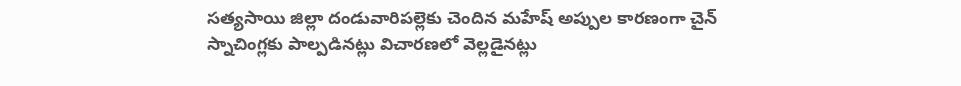సత్యసాయి జిల్లా దండువారిపల్లెకు చెందిన మహేష్ అప్పుల కారణంగా చైన్ స్నాచింగ్లకు పాల్పడినట్లు విచారణలో వెల్లడైనట్లు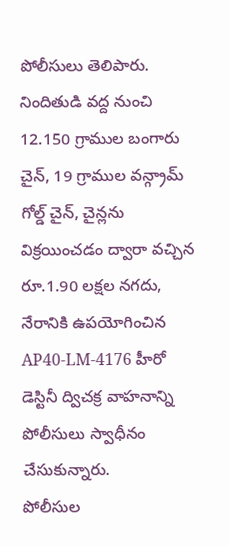పోలీసులు తెలిపారు.
నిందితుడి వద్ద నుంచి 12.150 గ్రాముల బంగారు చైన్, 19 గ్రాముల వన్గ్రామ్ గోల్డ్ చైన్, చైన్లను విక్రయించడం ద్వారా వచ్చిన రూ.1.90 లక్షల నగదు, నేరానికి ఉపయోగించిన AP40-LM-4176 హీరో డెస్టినీ ద్విచక్ర వాహనాన్ని పోలీసులు స్వాధీనం చేసుకున్నారు.
పోలీసుల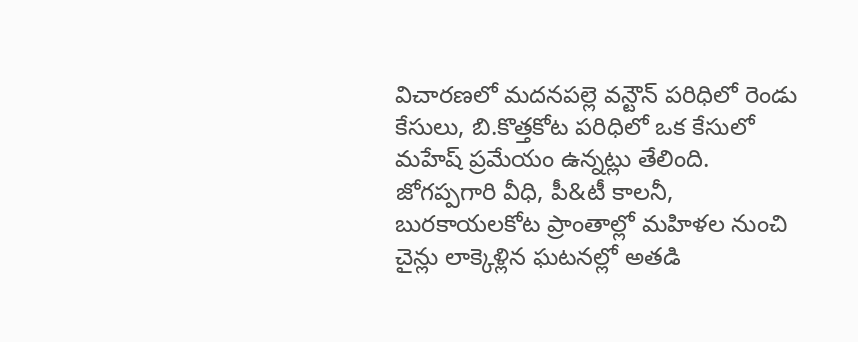విచారణలో మదనపల్లె వన్టౌన్ పరిధిలో రెండు కేసులు, బి.కొత్తకోట పరిధిలో ఒక కేసులో మహేష్ ప్రమేయం ఉన్నట్లు తేలింది. జోగప్పగారి వీధి, పీ&టీ కాలనీ, బురకాయలకోట ప్రాంతాల్లో మహిళల నుంచి చైన్లు లాక్కెళ్లిన ఘటనల్లో అతడి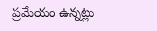ప్రమేయం ఉన్నట్లు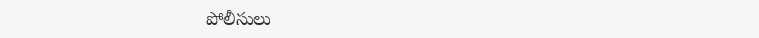పోలీసులు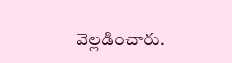వెల్లడించారు.